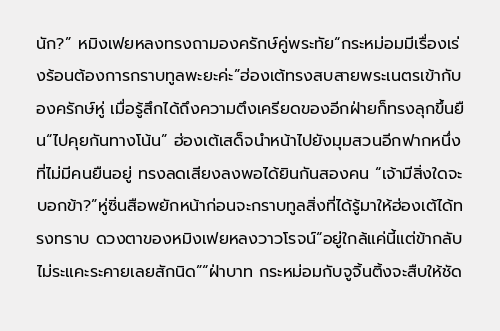นัก?” หมิงเฟยหลงทรงถามองครักษ์คู่พระทัย“กระหม่อมมีเรื่องเร่งร้อนต้องการกราบทูลพะยะค่ะ”ฮ่องเต้ทรงสบสายพระเนตรเข้ากับองครักษ์หู่ เมื่อรู้สึกได้ถึงความตึงเครียดของอีกฝ่ายก็ทรงลุกขึ้นยืน“ไปคุยกันทางโน้น” ฮ่องเต้เสด็จนำหน้าไปยังมุมสวนอีกฟากหนึ่งที่ไม่มีคนยืนอยู่ ทรงลดเสียงลงพอได้ยินกันสองคน “เจ้ามีสิ่งใดจะบอกข้า?”หู่ซิ่นสือพยักหน้าก่อนจะกราบทูลสิ่งที่ได้รู้มาให้ฮ่องเต้ได้ทรงทราบ ดวงตาของหมิงเฟยหลงวาวโรจน์“อยู่ใกล้แค่นี้แต่ข้ากลับไม่ระแคะระคายเลยสักนิด”“ฝ่าบาท กระหม่อมกับจูจิ้นติ้งจะสืบให้ชัด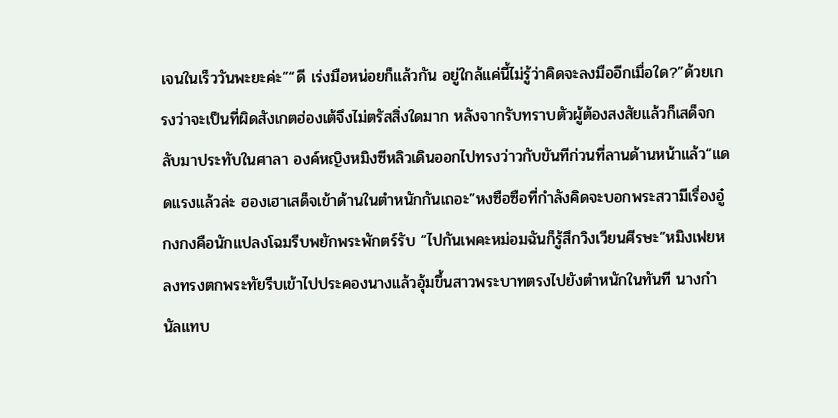เจนในเร็ววันพะยะค่ะ”“ดี เร่งมือหน่อยก็แล้วกัน อยู่ใกล้แค่นี้ไม่รู้ว่าคิดจะลงมืออีกเมื่อใด?”ด้วยเกรงว่าจะเป็นที่ผิดสังเกตฮ่องเต้จึงไม่ตรัสสิ่งใดมาก หลังจากรับทราบตัวผู้ต้องสงสัยแล้วก็เสด็จกลับมาประทับในศาลา องค์หญิงหมิงซีหลิวเดินออกไปทรงว่าวกับขันทีก่วนที่ลานด้านหน้าแล้ว“แดดแรงแล้วล่ะ ฮองเฮาเสด็จเข้าด้านในตำหนักกันเถอะ”หงซือซือที่กำลังคิดจะบอกพระสวามีเรื่องอู๋กงกงคือนักแปลงโฉมรีบพยักพระพักตร์รับ “ไปกันเพคะหม่อมฉันก็รู้สึกวิงเวียนศีรษะ”หมิงเฟยหลงทรงตกพระทัยรีบเข้าไปประคองนางแล้วอุ้มขึ้นสาวพระบาทตรงไปยังตำหนักในทันที นางกำนัลแทบ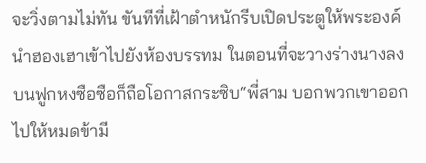จะวิ่งตามไม่ทัน ขันทีที่เฝ้าตำหนักรีบเปิดประตูให้พระองค์นำฮองเฮาเข้าไปยังห้องบรรทม ในตอนที่จะวางร่างนางลงบนฟูกหงซือซือก็ถือโอกาสกระซิบ“พี่สาม บอกพวกเขาออกไปให้หมดข้ามี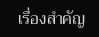เรื่องสำคัญ